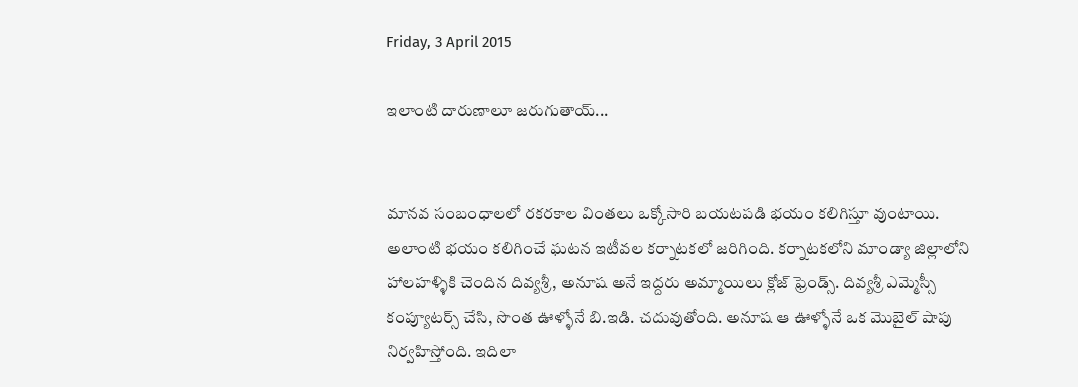Friday, 3 April 2015

ఇలాంటి దారుణాలూ జరుగుతాయ్...


మానవ సంబంధాలలో రకరకాల వింతలు ఒక్కోసారి బయటపడి భయం కలిగిస్తూ వుంటాయి. అలాంటి భయం కలిగించే ఘటన ఇటీవల కర్నాటకలో జరిగింది. కర్నాటకలోని మాండ్యా జిల్లాలోని హాలహళ్ళికి చెందిన దివ్యశ్రీ, అనూష అనే ఇద్దరు అమ్మాయిలు క్లోజ్ ఫ్రెండ్స్. దివ్యశ్రీ ఎమ్మెస్సీ కంప్యూటర్స్ చేసి, సొంత ఊళ్ళోనే బి.ఇడి. చదువుతోంది. అనూష ఆ ఊళ్ళోనే ఒక మొబైల్ షాపు నిర్వహిస్తోంది. ఇదిలా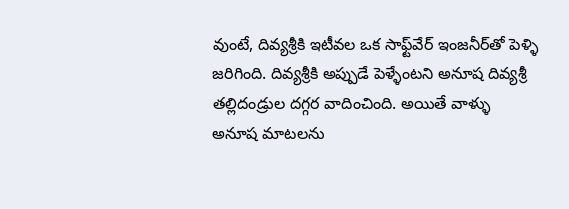వుంటే, దివ్యశ్రీకి ఇటీవల ఒక సాఫ్ట్‌వేర్ ఇంజనీర్‌తో పెళ్ళి జరిగింది. దివ్యశ్రీకి అప్పుడే పెళ్ళేంటని అనూష దివ్యశ్రీ తల్లిదండ్రుల దగ్గర వాదించింది. అయితే వాళ్ళు అనూష మాటలను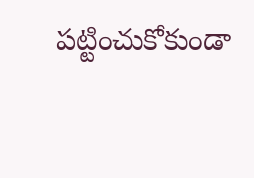పట్టించుకోకుండా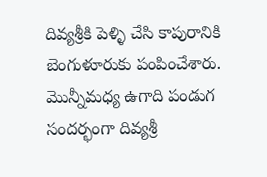దివ్యశ్రీకి పెళ్ళి చేసి కాపురానికి బెంగుళూరుకు పంపించేశారు. మొన్నీమధ్య ఉగాది పండుగ సందర్భంగా దివ్యశ్రీ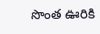సొంత ఊరికి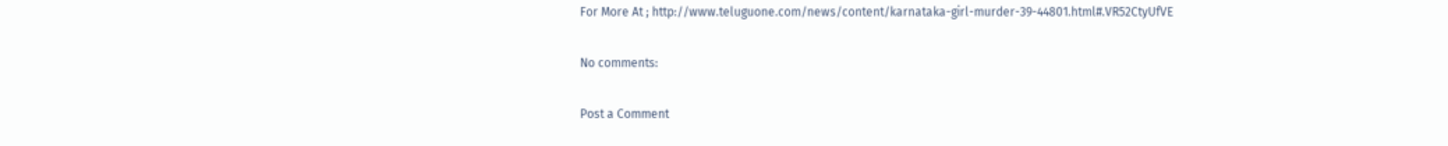For More At ; http://www.teluguone.com/news/content/karnataka-girl-murder-39-44801.html#.VR52CtyUfVE

No comments:

Post a Comment